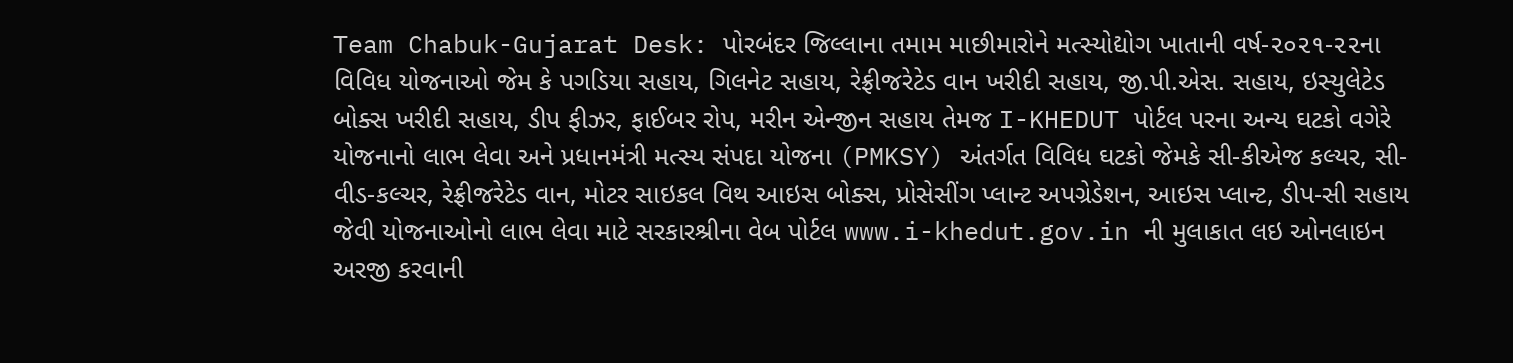Team Chabuk-Gujarat Desk: પોરબંદર જિલ્લાના તમામ માછીમારોને મત્સ્યોદ્યોગ ખાતાની વર્ષ-૨૦૨૧-૨૨ના વિવિધ યોજનાઓ જેમ કે પગડિયા સહાય, ગિલનેટ સહાય, રેફ્રીજરેટેડ વાન ખરીદી સહાય, જી.પી.એસ. સહાય, ઇસ્યુલેટેડ બોક્સ ખરીદી સહાય, ડીપ ફીઝર, ફાઈબર રોપ, મરીન એન્જીન સહાય તેમજ I-KHEDUT પોર્ટલ પરના અન્ય ઘટકો વગેરે યોજનાનો લાભ લેવા અને પ્રધાનમંત્રી મત્સ્ય સંપદા યોજના (PMKSY) અંતર્ગત વિવિધ ઘટકો જેમકે સી-કીએજ કલ્યર, સી-વીડ-કલ્ચર, રેફ્રીજરેટેડ વાન, મોટર સાઇકલ વિથ આઇસ બોક્સ, પ્રોસેસીંગ પ્લાન્ટ અપગ્રેડેશન, આઇસ પ્લાન્ટ, ડીપ-સી સહાય જેવી યોજનાઓનો લાભ લેવા માટે સરકારશ્રીના વેબ પોર્ટલ www.i-khedut.gov.in ની મુલાકાત લઇ ઓનલાઇન અરજી કરવાની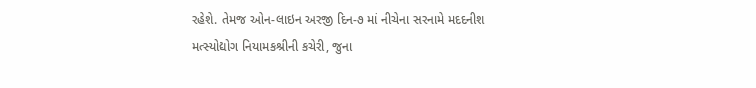રહેશે. તેમજ ઓન-લાઇન અરજી દિન-૭ માં નીચેના સરનામે મદદનીશ મત્સ્યોદ્યોગ નિયામકશ્રીની કચેરી, જુના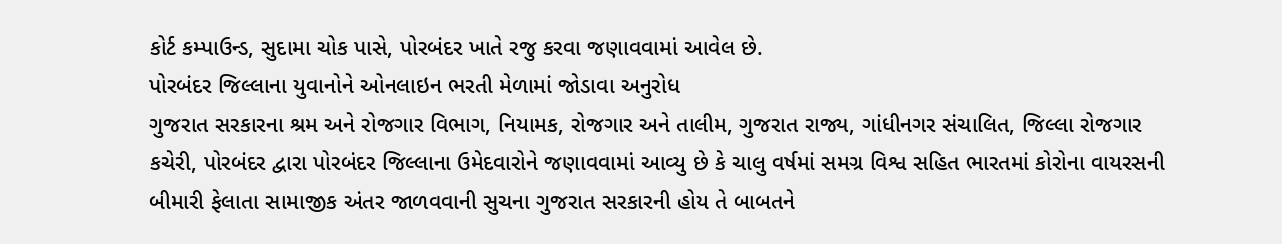કોર્ટ કમ્પાઉન્ડ, સુદામા ચોક પાસે, પોરબંદર ખાતે રજુ કરવા જણાવવામાં આવેલ છે.
પોરબંદર જિલ્લાના યુવાનોને ઓનલાઇન ભરતી મેળામાં જોડાવા અનુરોધ
ગુજરાત સરકારના શ્રમ અને રોજગાર વિભાગ, નિયામક, રોજગાર અને તાલીમ, ગુજરાત રાજ્ય, ગાંધીનગર સંચાલિત, જિલ્લા રોજગાર કચેરી, પોરબંદર દ્વારા પોરબંદર જિલ્લાના ઉમેદવારોને જણાવવામાં આવ્યુ છે કે ચાલુ વર્ષમાં સમગ્ર વિશ્વ સહિત ભારતમાં કોરોના વાયરસની બીમારી ફેલાતા સામાજીક અંતર જાળવવાની સુચના ગુજરાત સરકારની હોય તે બાબતને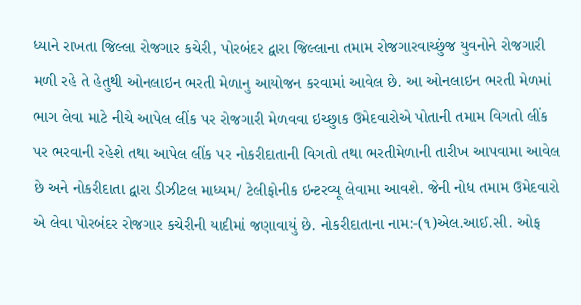ધ્યાને રાખતા જિલ્લા રોજગાર કચેરી, પોરબંદર દ્વારા જિલ્લાના તમામ રોજગારવાચ્છુંજ યુવનોને રોજગારી મળી રહે તે હેતુથી ઓનલાઇન ભરતી મેળાનુ આયોજન કરવામાં આવેલ છે. આ ઓનલાઇન ભરતી મેળમાં ભાગ લેવા માટે નીચે આપેલ લીંક પર રોજગારી મેળવવા ઇચ્છુાક ઉમેદવારોએ પોતાની તમામ વિગતો લીંક પર ભરવાની રહેશે તથા આપેલ લીંક પર નોકરીદાતાની વિગતો તથા ભરતીમેળાની તારીખ આપવામા આવેલ છે અને નોકરીદાતા દ્વારા ડીઝીટલ માધ્યમ/ ટેલીફોનીક ઇન્ટરવ્યૂ લેવામા આવશે. જેની નોધ તમામ ઉમેદવારો એ લેવા પોરબંદર રોજગાર કચેરીની યાદીમાં જણાવાયું છે. નોકરીદાતાના નામ:-(૧)એલ.આઈ.સી. ઓફ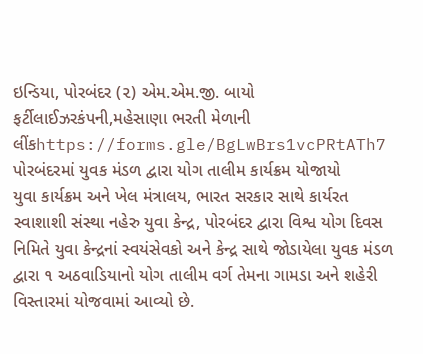ઇન્ડિયા, પોરબંદર (૨) એમ.એમ.જી. બાયો ફર્ટીલાઈઝરકંપની,મહેસાણા ભરતી મેળાની લીંકhttps://forms.gle/BgLwBrs1vcPRtATh7
પોરબંદરમાં યુવક મંડળ દ્વારા યોગ તાલીમ કાર્યક્રમ યોજાયો
યુવા કાર્યક્રમ અને ખેલ મંત્રાલય, ભારત સરકાર સાથે કાર્યરત સ્વાશાશી સંસ્થા નહેરુ યુવા કેન્દ્ર, પોરબંદર દ્વારા વિશ્વ યોગ દિવસ નિમિતે યુવા કેન્દ્રનાં સ્વયંસેવકો અને કેન્દ્ર સાથે જોડાયેલા યુવક મંડળ દ્વારા ૧ અઠવાડિયાનો યોગ તાલીમ વર્ગ તેમના ગામડા અને શહેરી વિસ્તારમાં યોજવામાં આવ્યો છે.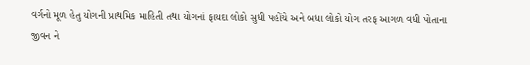વર્ગનો મૂળ હેતુ યોગની પ્રાથમિક માહિતી તથા યોગનાં ફાયદા લોકો સુધી પહોંચે અને બધા લોકો યોગ તરફ આગળ વધી પોતાના જીવન ને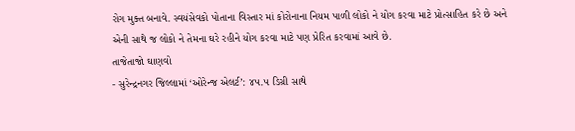રોગ મુક્ત બનાવે. સ્વયંસેવકો પોતાના વિસ્તાર માં કોરોનાના નિયમ પાળી લોકો ને યોગ કરવા માટે પ્રોત્સાહિત કરે છે અને એની સાથે જ લોકો ને તેમના ઘરે રહીને યોગ કરવા માટે પણ પ્રેરિત કરવામાં આવે છે.
તાજેતાજો ઘાણવો
- સુરેન્દ્રનગર જિલ્લામાં ‘ઓરેન્જ એલર્ટ’: ૪૫.૫ ડિગ્રી સાથે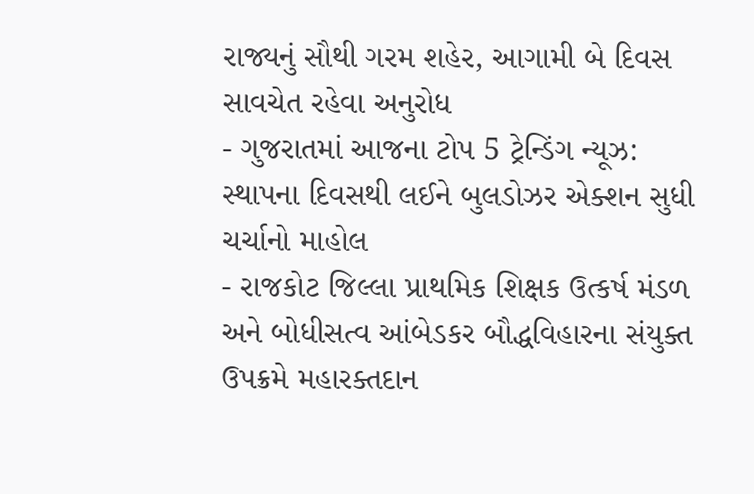રાજ્યનું સૌથી ગરમ શહેર, આગામી બે દિવસ સાવચેત રહેવા અનુરોધ
- ગુજરાતમાં આજના ટોપ 5 ટ્રેન્ડિંગ ન્યૂઝ: સ્થાપના દિવસથી લઈને બુલડોઝર એક્શન સુધી ચર્ચાનો માહોલ
- રાજકોટ જિલ્લા પ્રાથમિક શિક્ષક ઉત્કર્ષ મંડળ અને બોધીસત્વ આંબેડકર બૌદ્ધવિહારના સંયુક્ત ઉપક્રમે મહારક્તદાન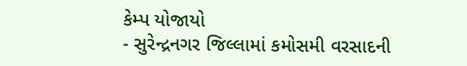કેમ્પ યોજાયો
- સુરેન્દ્રનગર જિલ્લામાં કમોસમી વરસાદની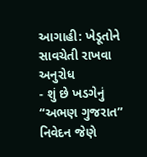આગાહી: ખેડૂતોને સાવચેતી રાખવા અનુરોધ
- શું છે ખડગેનું “અભણ ગુજરાત” નિવેદન જેણે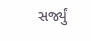સર્જ્યું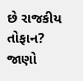છે રાજકીય તોફાન? જાણો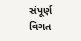સંપૂર્ણ વિગત